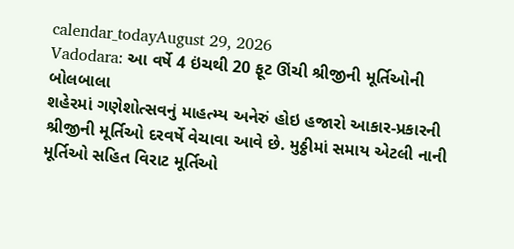calendar_todayAugust 29, 2026
Vadodara: આ વર્ષે 4 ઇંચથી 20 ફૂટ ઊંચી શ્રીજીની મૂર્તિઓની બોલબાલા
શહેરમાં ગણેશોત્સવનું માહત્મ્ય અનેરું હોઇ હજારો આકાર-પ્રકારની શ્રીજીની મૂર્તિઓ દરવર્ષે વેચાવા આવે છે. મુઠ્ઠીમાં સમાય એટલી નાની મૂર્તિઓ સહિત વિરાટ મૂર્તિઓ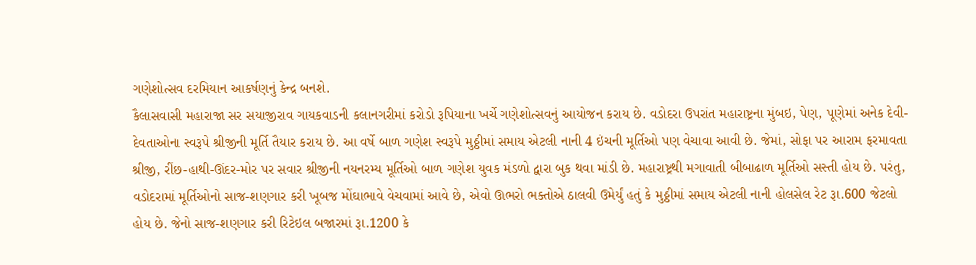ગણેશોત્સવ દરમિયાન આકર્ષણનું કેન્દ્ર બનશે.
કૈલાસવાસી મહારાજા સર સયાજીરાવ ગાયકવાડની કલાનગરીમાં કરોડો રૂપિયાના ખર્ચે ગણેશોત્સવનું આયોજન કરાય છે. વડોદરા ઉપરાંત મહારાષ્ટ્રના મુંબઇ, પેણ, પૂણેમાં અનેક દેવી-દેવતાઓના સ્વરૂપે શ્રીજીની મૂર્તિ તૈયાર કરાય છે. આ વર્ષે બાળ ગણેશ સ્વરૂપે મુઠ્ઠીમાં સમાય એટલી નાની 4 ઇંચની મૂર્તિઓ પણ વેચાવા આવી છે. જેમાં, સોફા પર આરામ ફરમાવતા શ્રીજી, રીંછ-હાથી-ઊંદર-મોર પર સવાર શ્રીજીની નયનરમ્ય મૂર્તિઓ બાળ ગણેશ યુવક મંડળો દ્વારા બુક થવા માંડી છે. મહારાષ્ટ્રથી મગાવાતી બીબાઢાળ મૂર્તિઓ સસ્તી હોય છે. પરંતુ, વડોદરામાં મૂર્તિઓનો સાજ-શણગાર કરી ખૂબજ મોંઘાભાવે વેચવામાં આવે છે, એવો ઊભરો ભક્તોએ ઠાલવી ઉમેર્યું હતું કે મુઠ્ઠીમાં સમાય એટલી નાની હોલસેલ રેટ રૂા.600 જેટલો હોય છે. જેનો સાજ-શણગાર કરી રિટેઇલ બજારમાં રૂા.1200 કે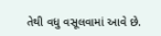તેથી વધુ વસૂલવામાં આવે છે.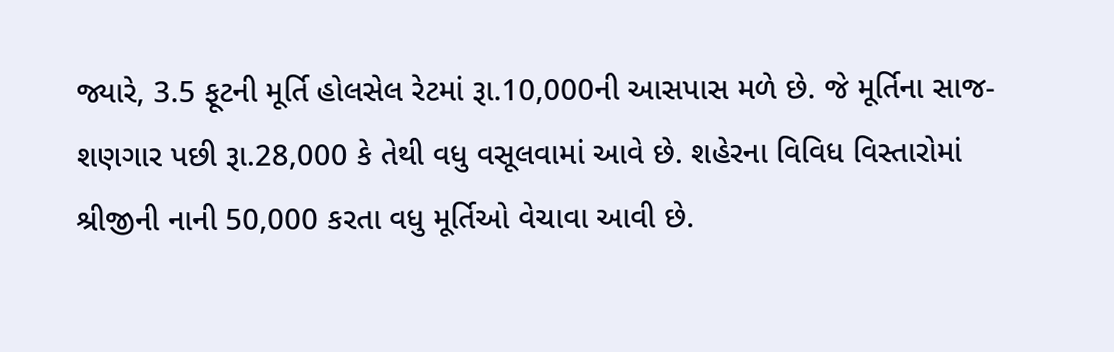જ્યારે, 3.5 ફૂટની મૂર્તિ હોલસેલ રેટમાં રૂા.10,000ની આસપાસ મળે છે. જે મૂર્તિના સાજ-શણગાર પછી રૂા.28,000 કે તેથી વધુ વસૂલવામાં આવે છે. શહેરના વિવિધ વિસ્તારોમાં શ્રીજીની નાની 50,000 કરતા વધુ મૂર્તિઓ વેચાવા આવી છે.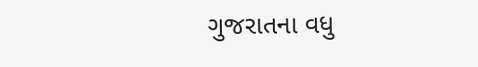ગુજરાતના વધુ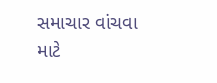સમાચાર વાંચવા માટે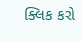ક્લિક કરો